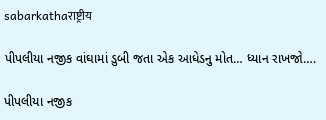sabarkathaराष्ट्रीय

પીપલીયા નજીક વાંઘામાં ડુબી જતા એક આધેડનુ મોત… ધ્યાન રાખજો….

પીપલીયા નજીક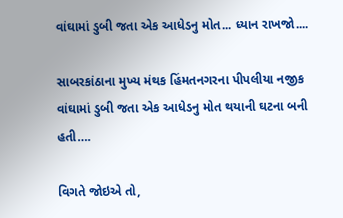વાંઘામાં ડુબી જતા એક આધેડનુ મોત... ધ્યાન રાખજો....

સાબરકાંઠાના મુખ્ય મંથક હિંમતનગરના પીપલીયા નજીક વાંઘામાં ડુબી જતા એક આધેડનુ મોત થયાની ઘટના બની હતી….

વિગતે જોઇએ તો,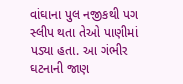વાંઘાના પુલ નજીકથી પગ સ્લીપ થતા તેઓ પાણીમાં પડ્યા હતા. આ ગંભીર ઘટનાની જાણ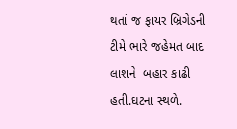થતાં જ ફાયર બ્રિગેડની ટીમે ભારે જહેમત બાદ લાશને  બહાર કાઢી હતી.ઘટના સ્થળે.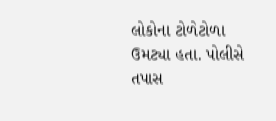લોકોના ટોળેટોળા ઉમટ્યા હતા. પોલીસે તપાસ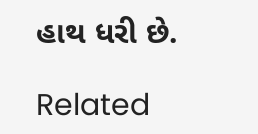હાથ ધરી છે.

Related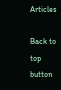Articles

Back to top button